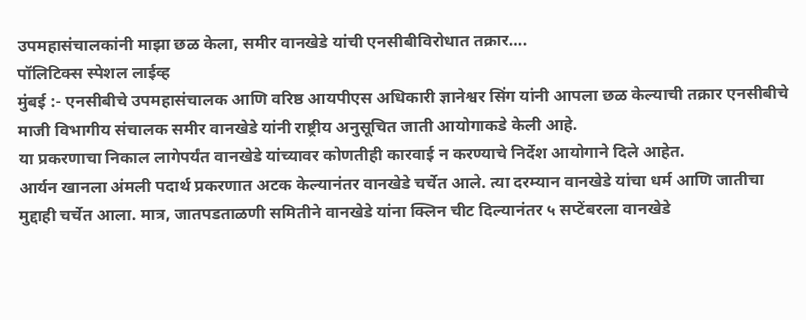उपमहासंचालकांनी माझा छळ केला, समीर वानखेडे यांची एनसीबीविरोधात तक्रार….
पॉलिटिक्स स्पेशल लाईव्ह
मुंबई :- एनसीबीचे उपमहासंचालक आणि वरिष्ठ आयपीएस अधिकारी ज्ञानेश्वर सिंग यांनी आपला छळ केल्याची तक्रार एनसीबीचे माजी विभागीय संचालक समीर वानखेडे यांनी राष्ट्रीय अनुसूचित जाती आयोगाकडे केली आहे.
या प्रकरणाचा निकाल लागेपर्यंत वानखेडे यांच्यावर कोणतीही कारवाई न करण्याचे निर्देश आयोगाने दिले आहेत.
आर्यन खानला अंमली पदार्थ प्रकरणात अटक केल्यानंतर वानखेडे चर्चेत आले. त्या दरम्यान वानखेडे यांचा धर्म आणि जातीचा मुद्दाही चर्चेत आला. मात्र, जातपडताळणी समितीने वानखेडे यांना क्लिन चीट दिल्यानंतर ५ सप्टेंबरला वानखेडे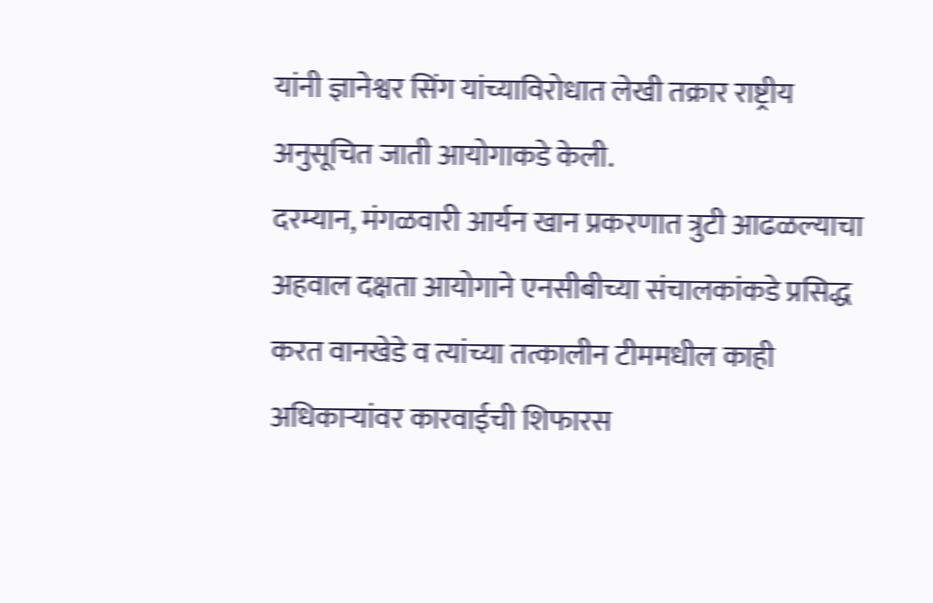यांनी ज्ञानेश्वर सिंग यांच्याविरोधात लेखी तक्रार राष्ट्रीय अनुसूचित जाती आयोगाकडे केली.
दरम्यान, मंगळवारी आर्यन खान प्रकरणात त्रुटी आढळल्याचा अहवाल दक्षता आयोगाने एनसीबीच्या संचालकांकडे प्रसिद्ध करत वानखेडे व त्यांच्या तत्कालीन टीममधील काही अधिकाऱ्यांवर कारवाईची शिफारस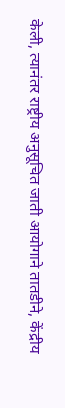केली, त्यानंतर राष्ट्रीय अनुसूचित जाती आयोगाने तातडीने, केंद्रीय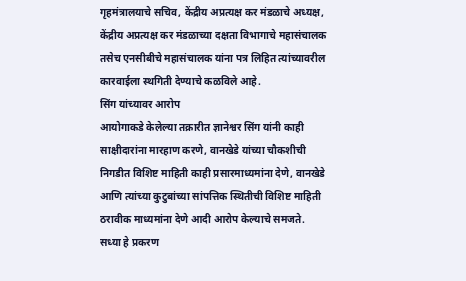गृहमंत्रालयाचे सचिव, केंद्रीय अप्रत्यक्ष कर मंडळाचे अध्यक्ष, केंद्रीय अप्रत्यक्ष कर मंडळाच्या दक्षता विभागाचे महासंचालक तसेच एनसीबीचे महासंचालक यांना पत्र लिहित त्यांच्यावरील कारवाईला स्थगिती देण्याचे कळविले आहे.
सिंग यांच्यावर आरोप
आयोगाकडे केलेल्या तक्रारीत ज्ञानेश्वर सिंग यांनी काही साक्षीदारांना मारहाण करणे, वानखेडे यांच्या चौकशीची निगडीत विशिष्ट माहिती काही प्रसारमाध्यमांना देणे, वानखेडे आणि त्यांच्या कुटुबांच्या सांपत्तिक स्थितीची विशिष्ट माहिती ठरावीक माध्यमांना देणे आदी आरोप केल्याचे समजते.
सध्या हे प्रकरण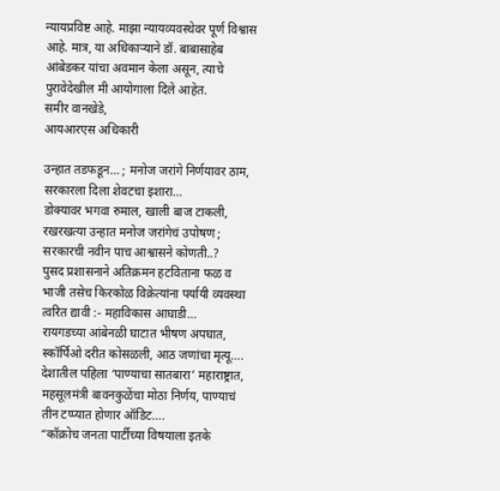न्यायप्रविष्ट आहे. माझा न्यायव्यवस्थेवर पूर्ण विश्वास आहे. मात्र, या अधिकाऱ्याने डॉ. बाबासाहेब आंबेडकर यांचा अवमान केला असून, त्याचे पुरावेदेखील मी आयोगाला दिले आहेत.
समीर वानखेडे,
आयआरएस अधिकारी

उन्हात तडफडून… ; मनोज जरांगे निर्णयावर ठाम, सरकारला दिला शेवटचा इशारा…
डोक्यावर भगवा रुमाल, खाली बाज टाकली, रखरखत्या उन्हात मनोज जरांगेचं उपोषण ; सरकारची नवीन पाच आश्वासने कोणती..?
पुसद प्रशासनाने अतिक्रमन हटविताना फळ व भाजी तसेच किरकोळ विक्रेत्यांना पर्यायी व्यवस्था त्वरित द्यावी :- महाविकास आघाडी…
रायगडच्या आंबेनळी घाटात भीषण अपघात, स्कॉर्पिओ दरीत कोसळली, आठ जणांचा मृत्यू….
देशातील पहिला ‘पाण्याचा सातबारा’ महाराष्ट्रात, महसूलमंत्री बावनकुळेंचा मोठा निर्णय, पाण्याचं तीन टप्प्यात होणार ऑडिट….
“कॉक्रोच जनता पार्टीच्या विषयाला इतके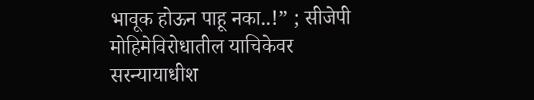भावूक होऊन पाहू नका..!” ; सीजेपी मोहिमेविरोधातील याचिकेवर सरन्यायाधीश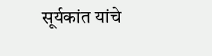सूर्यकांत यांचे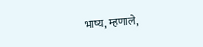भाष्य, म्हणाले,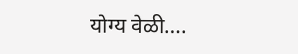योग्य वेळी….